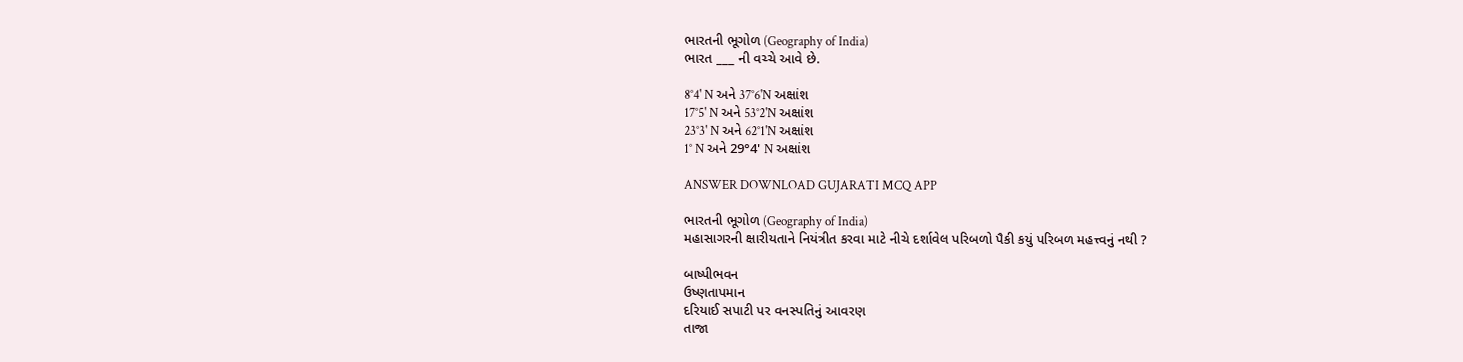ભારતની ભૂગોળ (Geography of India)
ભારત ___ ની વચ્ચે આવે છે.

8°4' N અને 37°6'N અક્ષાંશ
17°5' N અને 53°2'N અક્ષાંશ
23°3' N અને 62°1'N અક્ષાંશ
1° N અને 29°4' N અક્ષાંશ

ANSWER DOWNLOAD GUJARATI MCQ APP

ભારતની ભૂગોળ (Geography of India)
મહાસાગરની ક્ષારીયતાને નિયંત્રીત કરવા માટે નીચે દર્શાવેલ પરિબળો પૈકી કયું પરિબળ મહત્ત્વનું નથી ?

બાષ્પીભવન
ઉષ્ણતાપમાન
દરિયાઈ સપાટી પર વનસ્પતિનું આવરણ
તાજા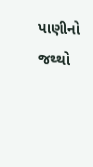પાણીનો જથ્થો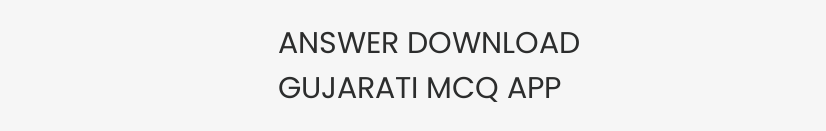ANSWER DOWNLOAD GUJARATI MCQ APP